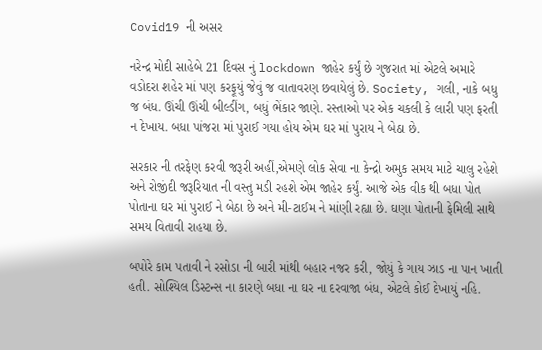Covid19 ની અસર

નરેન્દ્ર મોદી સાહેબે 21 દિવસ નું lockdown જાહેર કર્યું છે ગુજરાત માં એટલે અમારે વડોદરા શહેર માં પણ કરફૂયું જેવું જ વાતાવરણ છવાયેલું છે. Society, ગલી, નાકે બધુ જ બંધ. ઊંચી ઊંચી બીલ્ડીંગ, બધું ભેંકાર જાણે. રસ્તાઓ પર એક ચકલી કે લારી પણ ફરતી ન દેખાય. બધા પાંજરા માં પુરાઈ ગયા હોય એમ ઘર માં પુરાય ને બેઠા છે.

સરકાર ની તરફેણ કરવી જરૂરી અહીં,એમણે લોક સેવા ના કેન્દ્રો અમુક સમય માટે ચાલુ રહેશે અને રોજીંદી જરૂરિયાત ની વસ્તુ મડી રહશે એમ જાહેર કર્યું. આજે એક વીક થી બધા પોત પોતાના ઘર માં પુરાઈ ને બેઠા છે અને મી-ટાઈમ ને માંણી રહ્યા છે. ઘણા પોતાની ફેમિલી સાથે સમય વિતાવી રાહયા છે.

બપોરે કામ પતાવી ને રસોડા ની બારી માંથી બહાર નજર કરી, જોયું કે ગાય ઝાડ ના પાન ખાતી હતી. સોશ્યિલ ડિસ્ટન્સ ના કારણે બધા ના ઘર ના દરવાજા બંધ, એટલે કોઈ દેખાયું નહિ.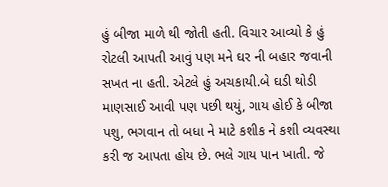હું બીજા માળે થી જોતી હતી. વિચાર આવ્યો કે હું રોટલી આપતી આવું પણ મને ઘર ની બહાર જવાની સખત ના હતી. એટલે હું અચકાયી.બે ઘડી થોડી માણસાઈ આવી પણ પછી થયું, ગાય હોઈ કે બીજા પશુ, ભગવાન તો બધા ને માટે કશીક ને કશી વ્યવસ્થા કરી જ આપતા હોય છે. ભલે ગાય પાન ખાતી. જે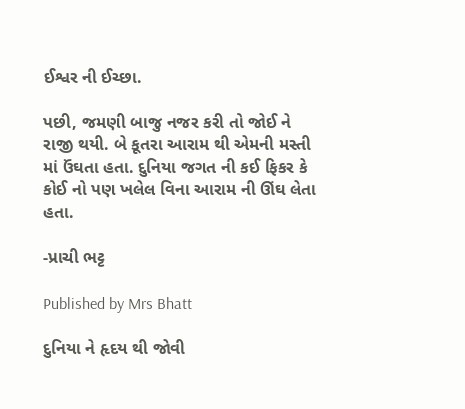ઈશ્વર ની ઈચ્છા.

પછી, જમણી બાજુ નજર કરી તો જોઈ ને રાજી થયી. બે કૂતરા આરામ થી એમની મસ્તી માં ઉંઘતા હતા. દુનિયા જગત ની કઈ ફિકર કે કોઈ નો પણ ખલેલ વિના આરામ ની ઊંઘ લેતા હતા.

-પ્રાચી ભટ્ટ

Published by Mrs Bhatt

દુનિયા ને હૃદય થી જોવી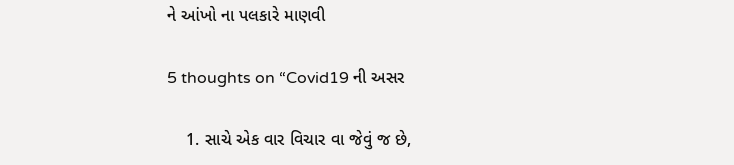ને આંખો ના પલકારે માણવી

5 thoughts on “Covid19 ની અસર

    1. સાચે એક વાર વિચાર વા જેવું જ છે,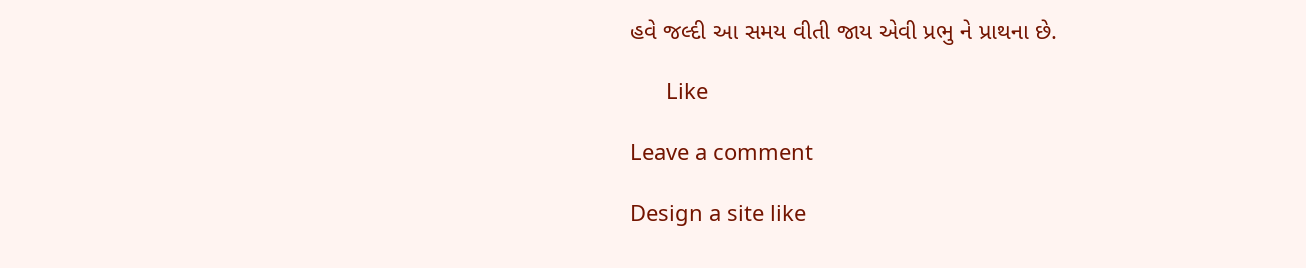હવે જલ્દી આ સમય વીતી જાય એવી પ્રભુ ને પ્રાથના છે.

      Like

Leave a comment

Design a site like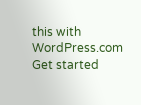this with WordPress.com
Get started